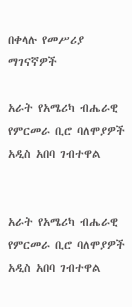በቀላሉ የመሥሪያ ማገናኛዎች

አራት የአሜሪካ ብሔራዊ የምርመራ ቢሮ ባለሞያዎች አዲስ አበባ ገብተዋል


አራት የአሜሪካ ብሔራዊ የምርመራ ቢሮ ባለሞያዎች አዲስ አበባ ገብተዋል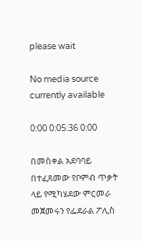please wait

No media source currently available

0:00 0:05:36 0:00

በመስቀል አደባባይ በተፈጸመው የቦምብ ጥቃት ላይ የሚካሄደው ምርመራ መጀመሩን የፌደራል ፖሊስ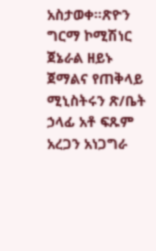አስታወቀ።ጽዮን ግርማ ኮሚሽነር ጀኔራል ዘይኑ ጀማልና የጠቅላይ ሚኒስትሩን ጽ/ቤት ኃላፊ አቶ ፍጹም አረጋን አነጋግራ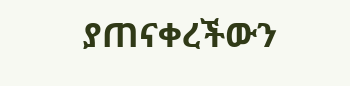ያጠናቀረችውን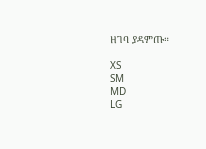ዘገባ ያዳምጡ።

XS
SM
MD
LG